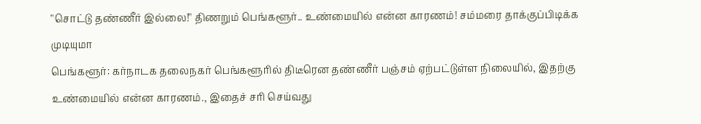"சொட்டு தண்ணீர் இல்லை!" திணறும் பெங்களூர்.. உண்மையில் என்ன காரணம்! சம்மரை தாக்குப்பிடிக்க முடியுமா
பெங்களூர்: கர்நாடக தலைநகர் பெங்களூரில் திடீரென தண்ணீர் பஞ்சம் ஏற்பட்டுள்ள நிலையில், இதற்கு உண்மையில் என்ன காரணம்., இதைச் சரி செய்வது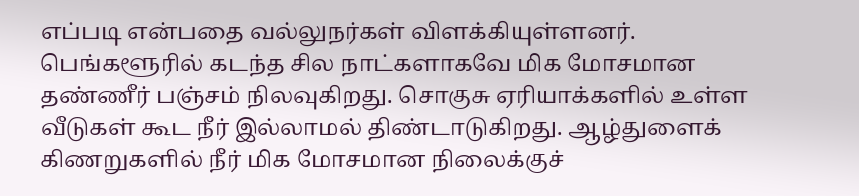எப்படி என்பதை வல்லுநர்கள் விளக்கியுள்ளனர்.
பெங்களூரில் கடந்த சில நாட்களாகவே மிக மோசமான தண்ணீர் பஞ்சம் நிலவுகிறது. சொகுசு ஏரியாக்களில் உள்ள வீடுகள் கூட நீர் இல்லாமல் திண்டாடுகிறது. ஆழ்துளைக் கிணறுகளில் நீர் மிக மோசமான நிலைக்குச்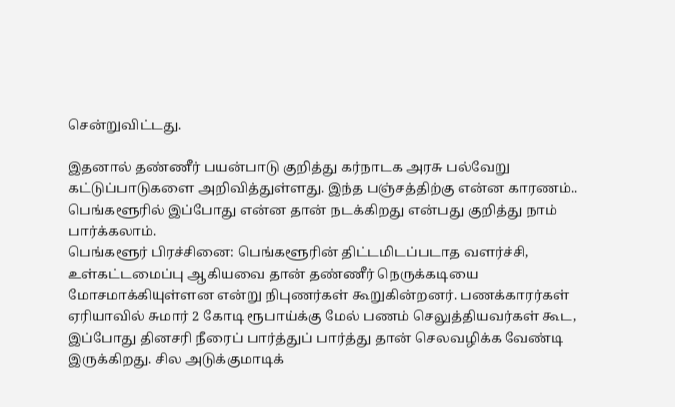சென்றுவிட்டது.

இதனால் தண்ணீர் பயன்பாடு குறித்து கர்நாடக அரசு பல்வேறு கட்டுப்பாடுகளை அறிவித்துள்ளது. இந்த பஞ்சத்திற்கு என்ன காரணம்.. பெங்களூரில் இப்போது என்ன தான் நடக்கிறது என்பது குறித்து நாம் பார்க்கலாம்.
பெங்களூர் பிரச்சினை: பெங்களூரின் திட்டமிடப்படாத வளர்ச்சி, உள்கட்டமைப்பு ஆகியவை தான் தண்ணீர் நெருக்கடியை மோசமாக்கியுள்ளன என்று நிபுணர்கள் கூறுகின்றனர். பணக்காரர்கள் ஏரியாவில் சுமார் 2 கோடி ரூபாய்க்கு மேல் பணம் செலுத்தியவர்கள் கூட, இப்போது தினசரி நீரைப் பார்த்துப் பார்த்து தான் செலவழிக்க வேண்டி இருக்கிறது. சில அடுக்குமாடிக்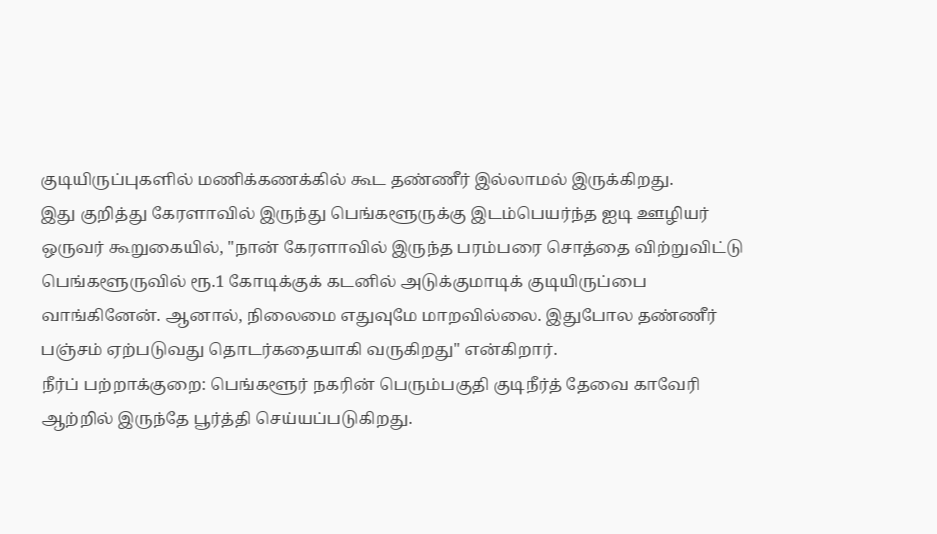குடியிருப்புகளில் மணிக்கணக்கில் கூட தண்ணீர் இல்லாமல் இருக்கிறது.
இது குறித்து கேரளாவில் இருந்து பெங்களூருக்கு இடம்பெயர்ந்த ஐடி ஊழியர் ஒருவர் கூறுகையில், "நான் கேரளாவில் இருந்த பரம்பரை சொத்தை விற்றுவிட்டு பெங்களூருவில் ரூ.1 கோடிக்குக் கடனில் அடுக்குமாடிக் குடியிருப்பை வாங்கினேன். ஆனால், நிலைமை எதுவுமே மாறவில்லை. இதுபோல தண்ணீர் பஞ்சம் ஏற்படுவது தொடர்கதையாகி வருகிறது" என்கிறார்.
நீர்ப் பற்றாக்குறை: பெங்களூர் நகரின் பெரும்பகுதி குடிநீர்த் தேவை காவேரி ஆற்றில் இருந்தே பூர்த்தி செய்யப்படுகிறது.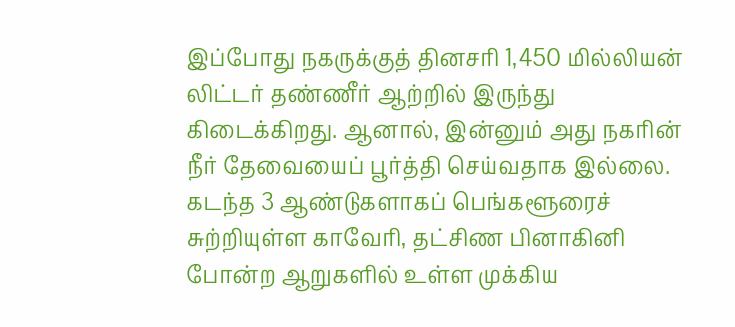இப்போது நகருக்குத் தினசரி 1,450 மில்லியன் லிட்டர் தண்ணீர் ஆற்றில் இருந்து கிடைக்கிறது. ஆனால், இன்னும் அது நகரின் நீர் தேவையைப் பூர்த்தி செய்வதாக இல்லை. கடந்த 3 ஆண்டுகளாகப் பெங்களூரைச் சுற்றியுள்ள காவேரி, தட்சிண பினாகினி போன்ற ஆறுகளில் உள்ள முக்கிய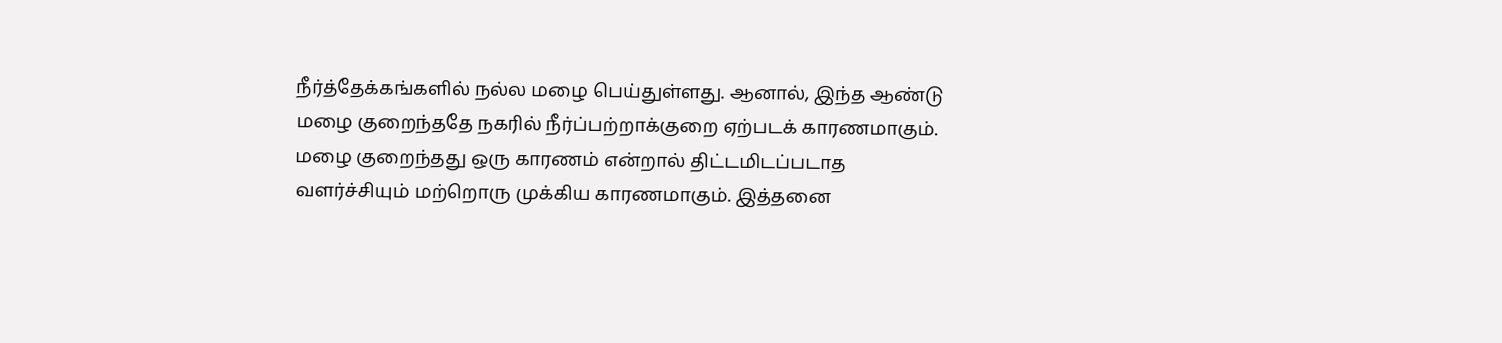நீர்த்தேக்கங்களில் நல்ல மழை பெய்துள்ளது. ஆனால், இந்த ஆண்டு மழை குறைந்ததே நகரில் நீர்ப்பற்றாக்குறை ஏற்படக் காரணமாகும்.
மழை குறைந்தது ஒரு காரணம் என்றால் திட்டமிடப்படாத வளர்ச்சியும் மற்றொரு முக்கிய காரணமாகும். இத்தனை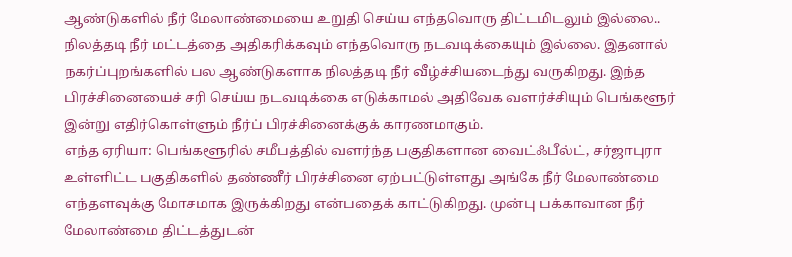ஆண்டுகளில் நீர் மேலாண்மையை உறுதி செய்ய எந்தவொரு திட்டமிடலும் இல்லை.. நிலத்தடி நீர் மட்டத்தை அதிகரிக்கவும் எந்தவொரு நடவடிக்கையும் இல்லை. இதனால் நகர்ப்புறங்களில் பல ஆண்டுகளாக நிலத்தடி நீர் வீழ்ச்சியடைந்து வருகிறது. இந்த பிரச்சினையைச் சரி செய்ய நடவடிக்கை எடுக்காமல் அதிவேக வளர்ச்சியும் பெங்களூர் இன்று எதிர்கொள்ளும் நீர்ப் பிரச்சினைக்குக் காரணமாகும்.
எந்த ஏரியா: பெங்களூரில் சமீபத்தில் வளர்ந்த பகுதிகளான வைட்ஃபீல்ட், சர்ஜாபுரா உள்ளிட்ட பகுதிகளில் தண்ணீர் பிரச்சினை ஏற்பட்டுள்ளது அங்கே நீர் மேலாண்மை எந்தளவுக்கு மோசமாக இருக்கிறது என்பதைக் காட்டுகிறது. முன்பு பக்காவான நீர் மேலாண்மை திட்டத்துடன்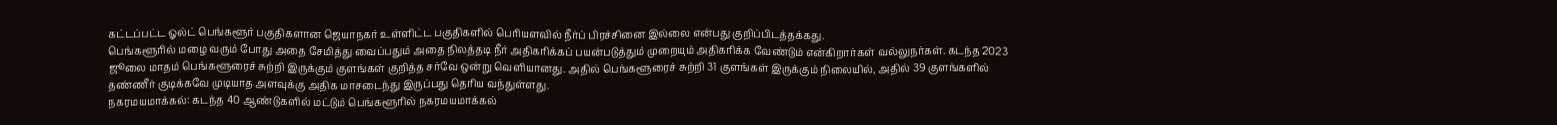கட்டப்பட்ட ஓல்ட் பெங்களூர் பகுதிகளான ஜெயாநகர் உள்ளிட்ட பகுதிகளில் பெரியளவில் நீர்ப் பிரச்சினை இல்லை என்பது குறிப்பிடத்தக்கது.
பெங்களூரில் மழை வரும் போது அதை சேமித்து வைப்பதும் அதை நிலத்தடி நீர் அதிகரிக்கப் பயன்படுத்தும் முறையும் அதிகரிக்க வேண்டும் என்கிறார்கள் வல்லுநர்கள். கடந்த 2023 ஜூலை மாதம் பெங்களூரைச் சுற்றி இருக்கும் குளங்கள் குறித்த சர்வே ஒன்று வெளியானது. அதில் பெங்களூரைச் சுற்றி 31 குளங்கள் இருக்கும் நிலையில், அதில் 39 குளங்களில் தண்ணீர் குடிக்கவே முடியாத அளவுக்கு அதிக மாசடைந்து இருப்பது தெரிய வந்துள்ளது.
நகரமயமாக்கல்: கடந்த 40 ஆண்டுகளில் மட்டும் பெங்களூரில் நகரமயமாக்கல்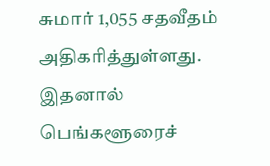சுமார் 1,055 சதவீதம் அதிகரித்துள்ளது. இதனால் பெங்களூரைச்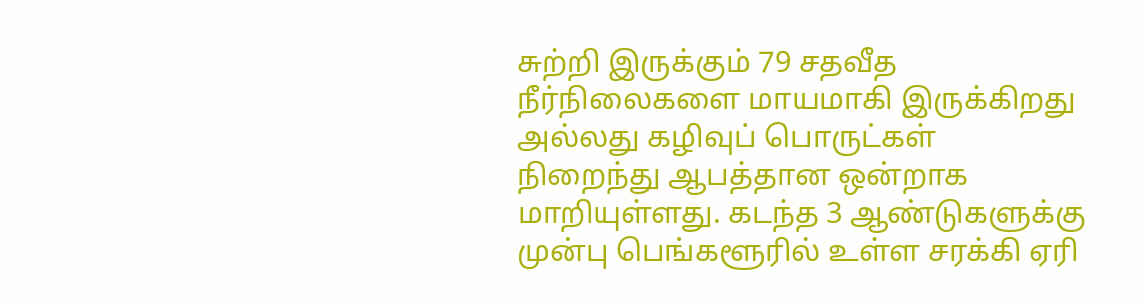சுற்றி இருக்கும் 79 சதவீத நீர்நிலைகளை மாயமாகி இருக்கிறது அல்லது கழிவுப் பொருட்கள் நிறைந்து ஆபத்தான ஒன்றாக மாறியுள்ளது. கடந்த 3 ஆண்டுகளுக்கு முன்பு பெங்களூரில் உள்ள சரக்கி ஏரி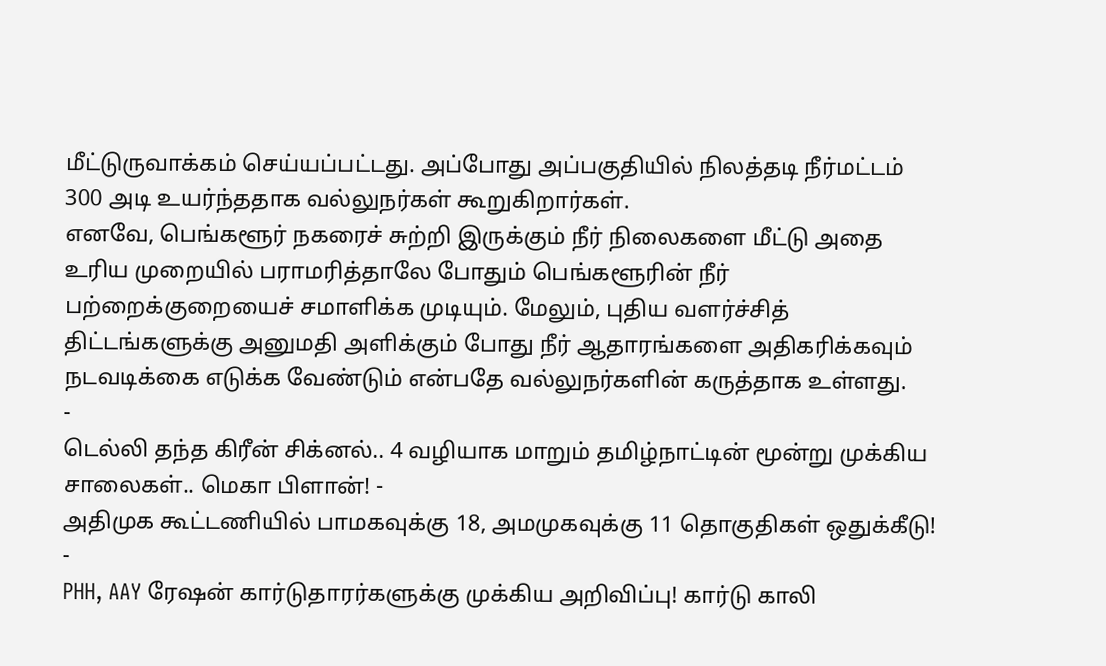மீட்டுருவாக்கம் செய்யப்பட்டது. அப்போது அப்பகுதியில் நிலத்தடி நீர்மட்டம் 300 அடி உயர்ந்ததாக வல்லுநர்கள் கூறுகிறார்கள்.
எனவே, பெங்களூர் நகரைச் சுற்றி இருக்கும் நீர் நிலைகளை மீட்டு அதை உரிய முறையில் பராமரித்தாலே போதும் பெங்களூரின் நீர் பற்றைக்குறையைச் சமாளிக்க முடியும். மேலும், புதிய வளர்ச்சித் திட்டங்களுக்கு அனுமதி அளிக்கும் போது நீர் ஆதாரங்களை அதிகரிக்கவும் நடவடிக்கை எடுக்க வேண்டும் என்பதே வல்லுநர்களின் கருத்தாக உள்ளது.
-
டெல்லி தந்த கிரீன் சிக்னல்.. 4 வழியாக மாறும் தமிழ்நாட்டின் மூன்று முக்கிய சாலைகள்.. மெகா பிளான்! -
அதிமுக கூட்டணியில் பாமகவுக்கு 18, அமமுகவுக்கு 11 தொகுதிகள் ஒதுக்கீடு! -
PHH, AAY ரேஷன் கார்டுதாரர்களுக்கு முக்கிய அறிவிப்பு! கார்டு காலி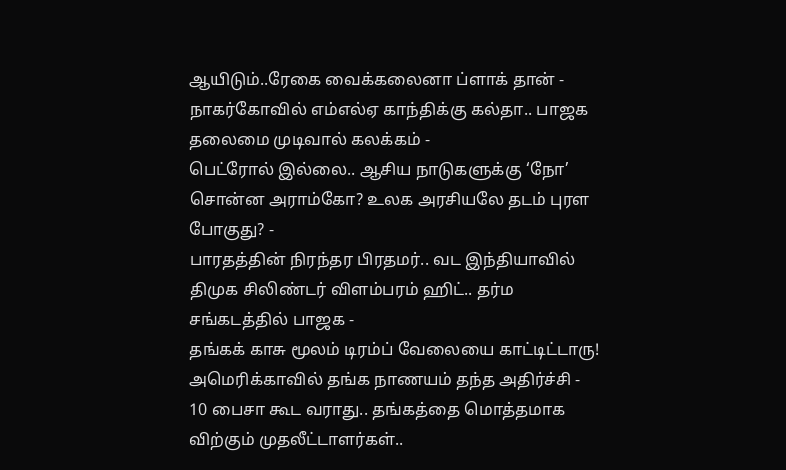ஆயிடும்..ரேகை வைக்கலைனா ப்ளாக் தான் -
நாகர்கோவில் எம்எல்ஏ காந்திக்கு கல்தா.. பாஜக தலைமை முடிவால் கலக்கம் -
பெட்ரோல் இல்லை.. ஆசிய நாடுகளுக்கு ‘நோ’ சொன்ன அராம்கோ? உலக அரசியலே தடம் புரள போகுது? -
பாரதத்தின் நிரந்தர பிரதமர்.. வட இந்தியாவில் திமுக சிலிண்டர் விளம்பரம் ஹிட்.. தர்ம சங்கடத்தில் பாஜக -
தங்கக் காசு மூலம் டிரம்ப் வேலையை காட்டிட்டாரு! அமெரிக்காவில் தங்க நாணயம் தந்த அதிர்ச்சி -
10 பைசா கூட வராது.. தங்கத்தை மொத்தமாக விற்கும் முதலீட்டாளர்கள்..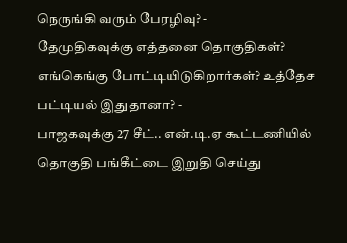நெருங்கி வரும் பேரழிவு? -
தேமுதிகவுக்கு எத்தனை தொகுதிகள்? எங்கெங்கு போட்டியிடுகிறார்கள்? உத்தேச பட்டியல் இதுதானா? -
பாஜகவுக்கு 27 சீட்.. என்.டி.ஏ கூட்டணியில் தொகுதி பங்கீட்டை இறுதி செய்து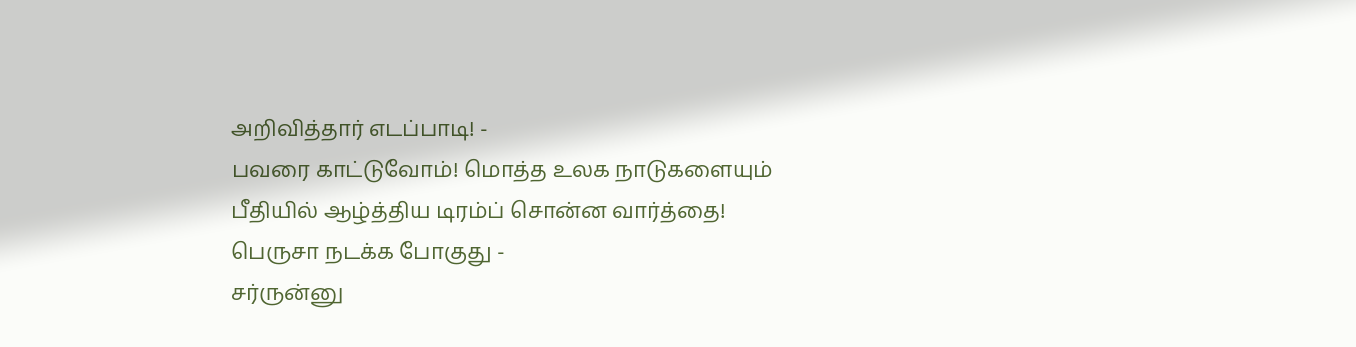அறிவித்தார் எடப்பாடி! -
பவரை காட்டுவோம்! மொத்த உலக நாடுகளையும் பீதியில் ஆழ்த்திய டிரம்ப் சொன்ன வார்த்தை! பெருசா நடக்க போகுது -
சர்ருன்னு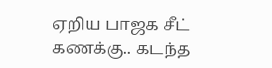ஏறிய பாஜக சீட் கணக்கு.. கடந்த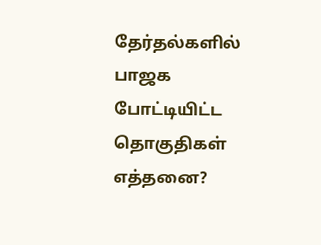தேர்தல்களில் பாஜக போட்டியிட்ட தொகுதிகள் எத்தனை?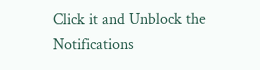Click it and Unblock the Notifications